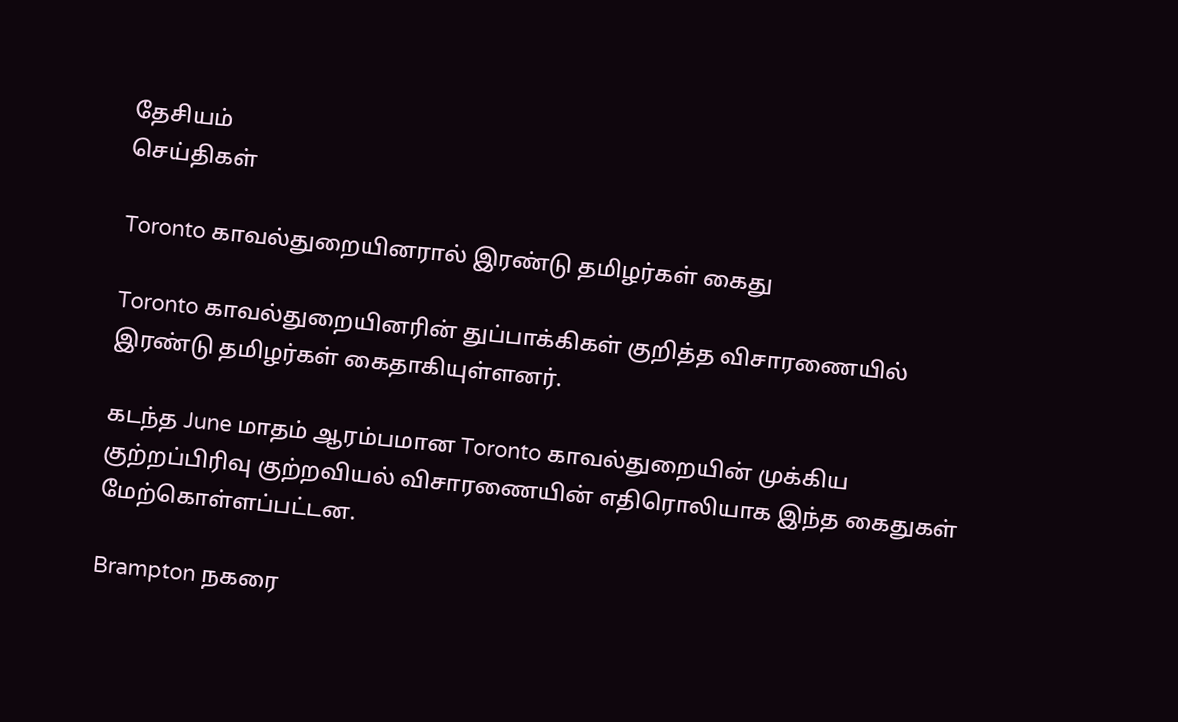தேசியம்
செய்திகள்

Toronto காவல்துறையினரால் இரண்டு தமிழர்கள் கைது

Toronto காவல்துறையினரின் துப்பாக்கிகள் குறித்த விசாரணையில் இரண்டு தமிழர்கள் கைதாகியுள்ளனர்.

கடந்த June மாதம் ஆரம்பமான Toronto காவல்துறையின் முக்கிய குற்றப்பிரிவு குற்றவியல் விசாரணையின் எதிரொலியாக இந்த கைதுகள் மேற்கொள்ளப்பட்டன.

Brampton நகரை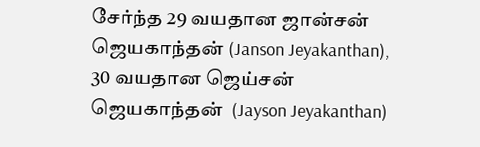சேர்ந்த 29 வயதான ஜான்சன் ஜெயகாந்தன் (Janson Jeyakanthan), 30 வயதான ஜெய்சன் ஜெயகாந்தன்  (Jayson Jeyakanthan)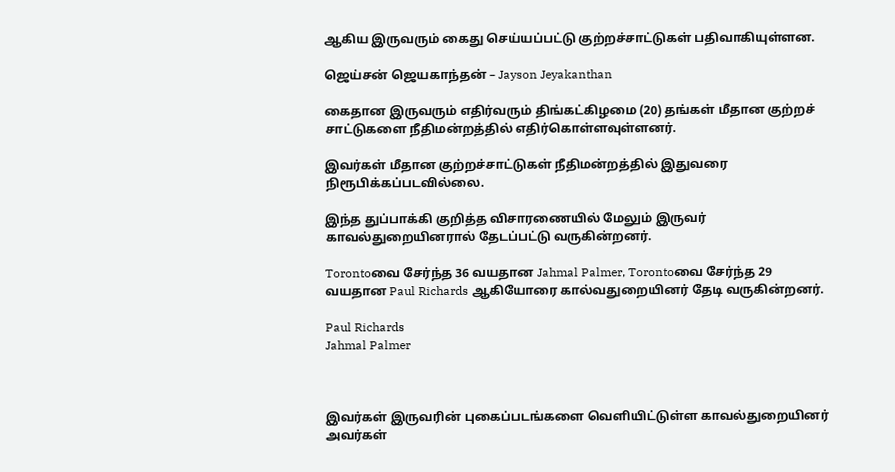ஆகிய இருவரும் கைது செய்யப்பட்டு குற்றச்சாட்டுகள் பதிவாகியுள்ளன.

ஜெய்சன் ஜெயகாந்தன் – Jayson Jeyakanthan

கைதான இருவரும் எதிர்வரும் திங்கட்கிழமை (20) தங்கள் மீதான குற்றச் சாட்டுகளை நீதிமன்றத்தில் எதிர்கொள்ளவுள்ளனர்.

இவர்கள் மீதான குற்றச்சாட்டுகள் நீதிமன்றத்தில் இதுவரை நிரூபிக்கப்படவில்லை.

இந்த துப்பாக்கி குறித்த விசாரணையில் மேலும் இருவர் காவல்துறையினரால் தேடப்பட்டு வருகின்றனர்.

Torontoவை சேர்ந்த 36 வயதான Jahmal Palmer, Torontoவை சேர்ந்த 29 வயதான Paul Richards ஆகியோரை கால்வதுறையினர் தேடி வருகின்றனர்.

Paul Richards
Jahmal Palmer



இவர்கள் இருவரின் புகைப்படங்களை வெளியிட்டுள்ள காவல்துறையினர் அவர்கள்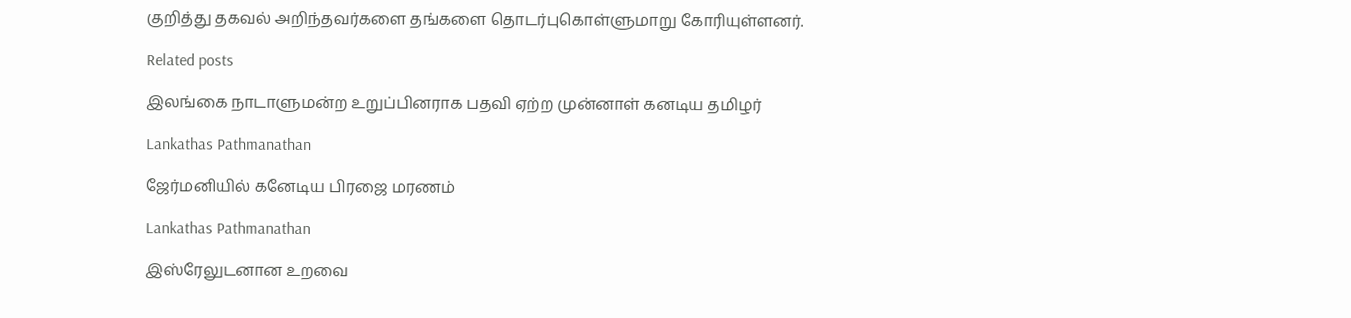குறித்து தகவல் அறிந்தவர்களை தங்களை தொடர்புகொள்ளுமாறு கோரியுள்ளனர்.

Related posts

இலங்கை நாடாளுமன்ற உறுப்பினராக பதவி ஏற்ற முன்னாள் கனடிய தமிழர்

Lankathas Pathmanathan

ஜேர்மனியில் கனேடிய பிரஜை மரணம்

Lankathas Pathmanathan

இஸ்ரேலுடனான உறவை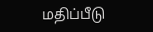மதிப்பீடு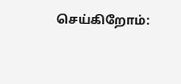செய்கிறோம்: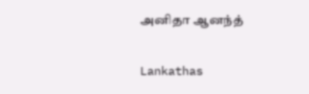அனிதா ஆனந்த்

Lankathas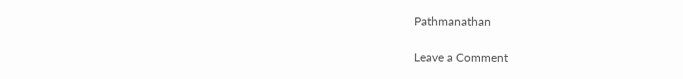Pathmanathan

Leave a Comment